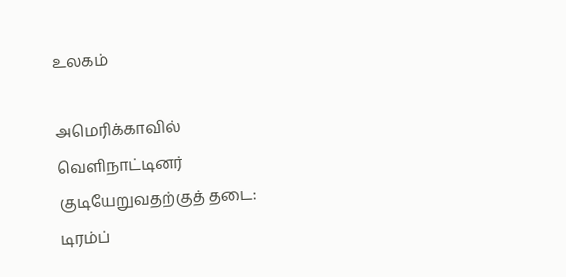உலகம்

அமெரிக்காவில் வெளிநாட்டினர் குடியேறுவதற்குத் தடை: டிரம்ப்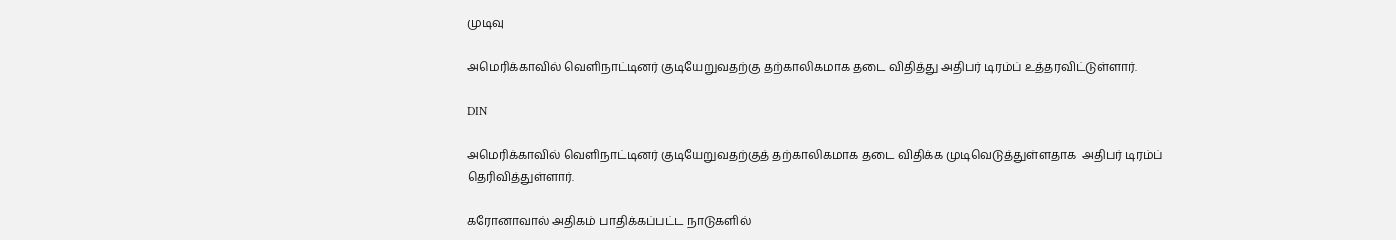முடிவு

அமெரிக்காவில் வெளிநாட்டினர் குடியேறுவதற்கு தற்காலிகமாக தடை விதித்து அதிபர் டிரம்ப் உத்தரவிட்டுள்ளார்.

DIN

அமெரிக்காவில் வெளிநாட்டினர் குடியேறுவதற்குத் தற்காலிகமாக தடை விதிக்க முடிவெடுத்துள்ளதாக  அதிபர் டிரம்ப் தெரிவித்துள்ளார்.

கரோனாவால் அதிகம் பாதிக்கப்பட்ட நாடுகளில்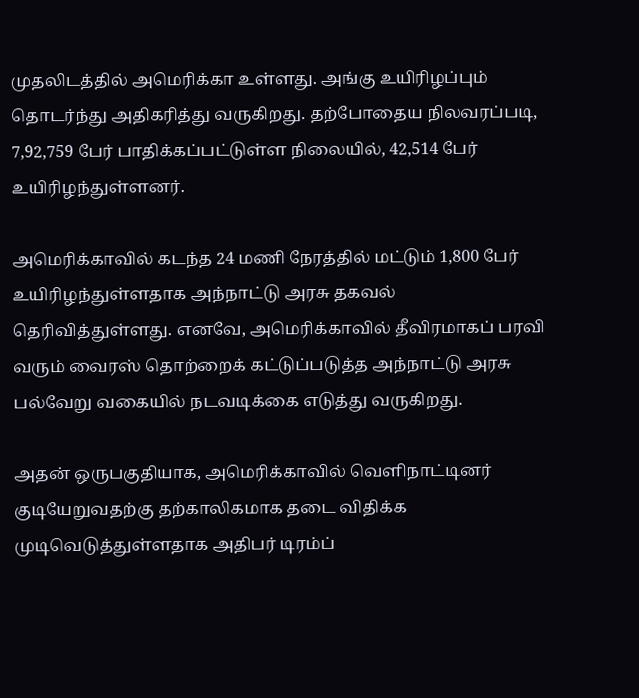முதலிடத்தில் அமெரிக்கா உள்ளது. அங்கு உயிரிழப்பும் தொடர்ந்து அதிகரித்து வருகிறது. தற்போதைய நிலவரப்படி, 7,92,759 பேர் பாதிக்கப்பட்டுள்ள நிலையில், 42,514 பேர் உயிரிழந்துள்ளனர்.

அமெரிக்காவில் கடந்த 24 மணி நேரத்தில் மட்டும் 1,800 பேர் உயிரிழந்துள்ளதாக அந்நாட்டு அரசு தகவல் தெரிவித்துள்ளது. எனவே, அமெரிக்காவில் தீவிரமாகப் பரவி வரும் வைரஸ் தொற்றைக் கட்டுப்படுத்த அந்நாட்டு அரசு பல்வேறு வகையில் நடவடிக்கை எடுத்து வருகிறது.

அதன் ஒருபகுதியாக, அமெரிக்காவில் வெளிநாட்டினர் குடியேறுவதற்கு தற்காலிகமாக தடை விதிக்க முடிவெடுத்துள்ளதாக அதிபர் டிரம்ப்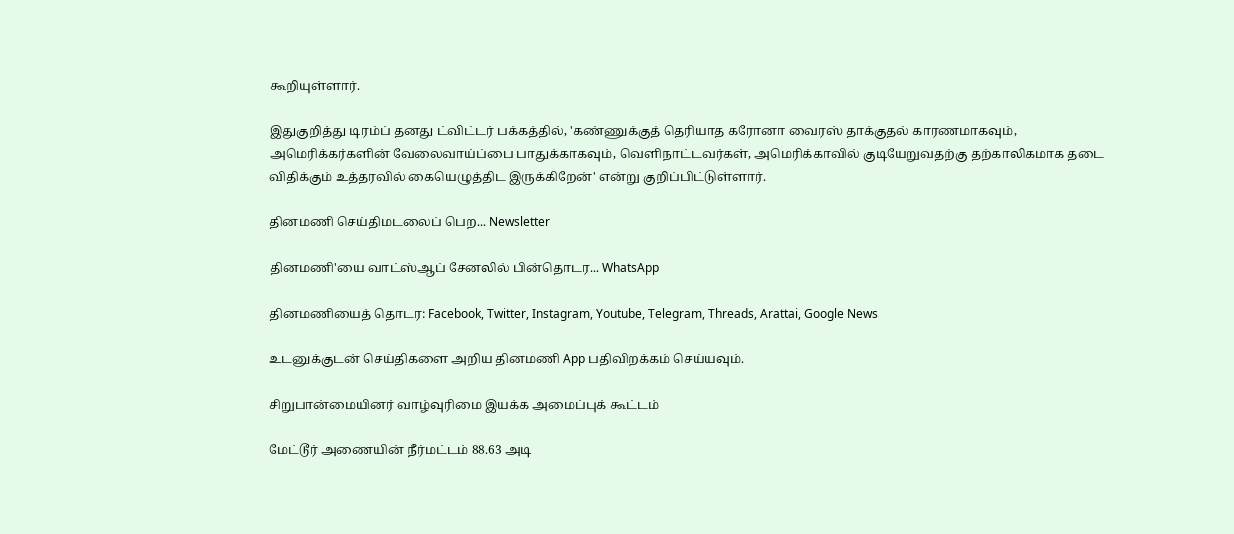கூறியுள்ளார்.

இதுகுறித்து டிரம்ப் தனது ட்விட்டர் பக்கத்தில், 'கண்ணுக்குத் தெரியாத கரோனா வைரஸ் தாக்குதல் காரணமாகவும், அமெரிக்கர்களின் வேலைவாய்ப்பை பாதுக்காகவும், வெளிநாட்டவர்கள், அமெரிக்காவில் குடியேறுவதற்கு தற்காலிகமாக தடை விதிக்கும் உத்தரவில் கையெழுத்திட இருக்கிறேன்' என்று குறிப்பிட்டுள்ளார்.

தினமணி செய்திமடலைப் பெற... Newsletter

தினமணி'யை வாட்ஸ்ஆப் சேனலில் பின்தொடர... WhatsApp

தினமணியைத் தொடர: Facebook, Twitter, Instagram, Youtube, Telegram, Threads, Arattai, Google News

உடனுக்குடன் செய்திகளை அறிய தினமணி App பதிவிறக்கம் செய்யவும்.

சிறுபான்மையினர் வாழ்வுரிமை இயக்க அமைப்புக் கூட்டம்

மேட்டூர் அணையின் நீர்மட்டம் 88.63 அடி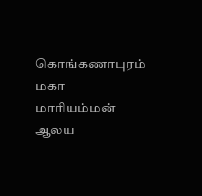கொங்கணாபுரம் மகா மாரியம்மன் ஆலய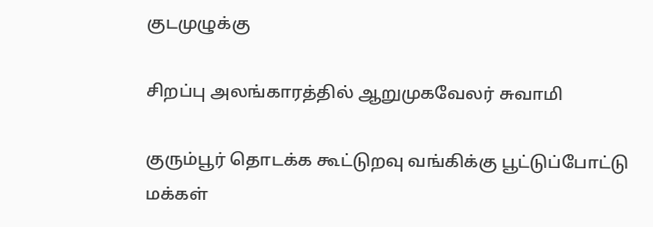குடமுழுக்கு

சிறப்பு அலங்காரத்தில் ஆறுமுகவேலர் சுவாமி

குரும்பூர் தொடக்க கூட்டுறவு வங்கிக்கு பூட்டுப்போட்டு மக்கள்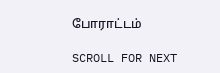போராட்டம்

SCROLL FOR NEXT